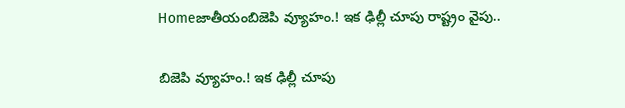Homeజాతీయంబిజెపి వ్యూహం.! ఇక ఢిల్లీ చూపు రాష్ట్రం వైపు..

బిజెపి వ్యూహం.! ఇక ఢిల్లీ చూపు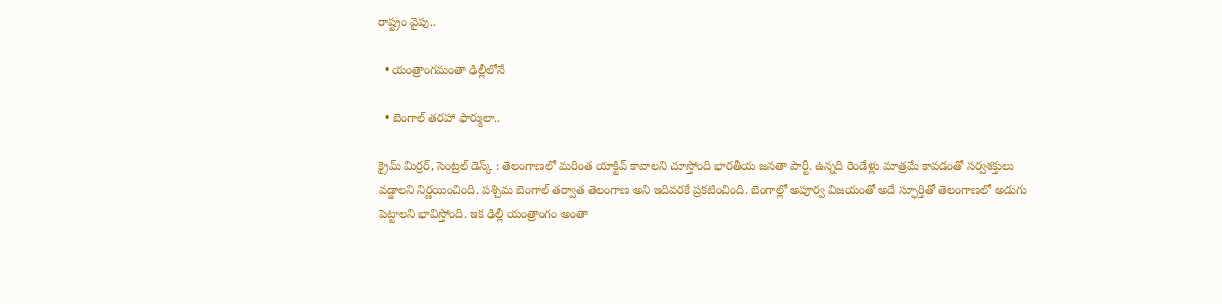రాష్ట్రం వైపు..

  • యంత్రాంగమంతా ఢిల్లీలోనే

  • బెంగాల్ తరహా ఫార్ములా..

క్రైమ్ మిర్రర్, సెంట్రల్ డెస్క్ : తెలంగాణలో మరింత యాక్టివ్ కావాలని చూస్తోంది భారతీయ జనతా పార్టీ. ఉన్నది రెండేళ్లు మాత్రమే కావడంతో సర్వశక్తులు వడ్డాలని నిర్ణయించింది. పశ్చిమ బెంగాల్ తర్వాత తెలంగాణ అని ఇదివరకే ప్రకటించింది. బెంగాల్లో అపూర్వ విజయంతో అదే స్ఫూర్తితో తెలంగాణలో అడుగు పెట్టాలని భావిస్తోంది. ఇక ఢిల్లీ యంత్రాంగం అంతా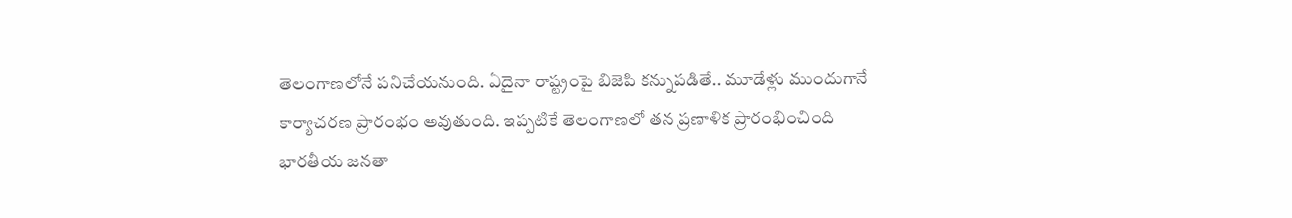తెలంగాణలోనే పనిచేయనుంది. ఏదైనా రాష్ట్రంపై బిజెపి కన్నుపడితే.. మూడేళ్లు ముందుగానే కార్యాచరణ ప్రారంభం అవుతుంది. ఇప్పటికే తెలంగాణలో తన ప్రణాళిక ప్రారంభించింది భారతీయ జనతా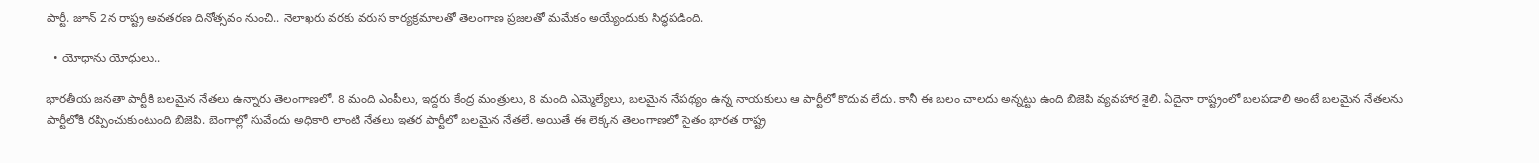పార్టీ. జూన్ 2న రాష్ట్ర అవతరణ దినోత్సవం నుంచి.. నెలాఖరు వరకు వరుస కార్యక్రమాలతో తెలంగాణ ప్రజలతో మమేకం అయ్యేందుకు సిద్ధపడింది.

  • యోధాను యోధులు..

భారతీయ జనతా పార్టీకి బలమైన నేతలు ఉన్నారు తెలంగాణలో. 8 మంది ఎంపీలు, ఇద్దరు కేంద్ర మంత్రులు, 8 మంది ఎమ్మెల్యేలు, బలమైన నేపథ్యం ఉన్న నాయకులు ఆ పార్టీలో కొదువ లేదు. కానీ ఈ బలం చాలదు అన్నట్టు ఉంది బిజెపి వ్యవహార శైలి. ఏదైనా రాష్ట్రంలో బలపడాలి అంటే బలమైన నేతలను పార్టీలోకి రప్పించుకుంటుంది బిజెపి. బెంగాల్లో సువేందు అధికారి లాంటి నేతలు ఇతర పార్టీలో బలమైన నేతలే. అయితే ఈ లెక్కన తెలంగాణలో సైతం భారత రాష్ట్ర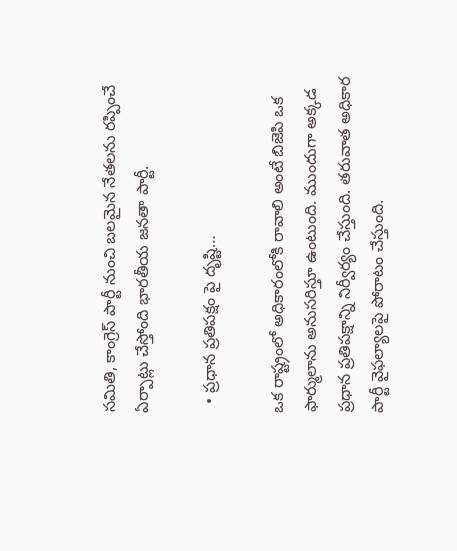సమితి, కాంగ్రెస్ పార్టీ నుంచి బలమైన నేతలను రప్పించే ఏర్పాట్లు చేస్తోంది భారతీయ జనతా పార్టీ.

  • ప్రధాన ప్రతిపక్షం పై దృష్టి…

ఒక రాష్ట్రంలో అధికారంలోకి రావాలి అంటే బిజెపి ఒక ఫార్ములాను అనుసరిస్తూ ఉంటుంది. ముందుగా అక్కడ ప్రధాన ప్రతిపక్షాన్ని నిర్వీర్యం చేస్తుంది. తరువాత అధికార పార్టీ వైఫల్యాలపై పోరాటం చేస్తుంది.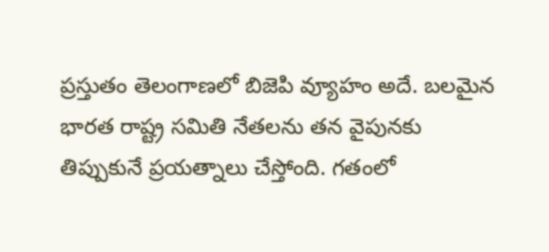ప్రస్తుతం తెలంగాణలో బిజెపి వ్యూహం అదే. బలమైన భారత రాష్ట్ర సమితి నేతలను తన వైపునకు తిప్పుకునే ప్రయత్నాలు చేస్తోంది. గతంలో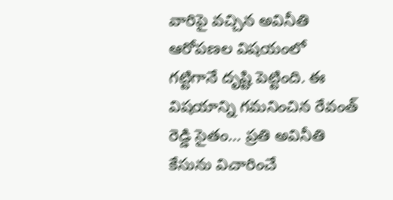వారిపై వచ్చిన అవినీతి ఆరోపణల విషయంలో గట్టిగానే దృష్టి పెట్టింది. ఈ విషయాన్ని గమనించిన రేవంత్ రెడ్డి సైతం… ప్రతి అవినీతి కేసును విచారించే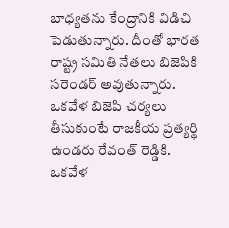బాధ్యతను కేంద్రానికి విడిచి పెడుతున్నారు. దీంతో భారత రాష్ట్ర సమితి నేతలు బిజెపికి సరెండర్ అవుతున్నారు. ఒకవేళ బిజెపి చర్యలు తీసుకుంటే రాజకీయ ప్రత్యర్థి ఉండరు రేవంత్ రెడ్డికి. ఒకవేళ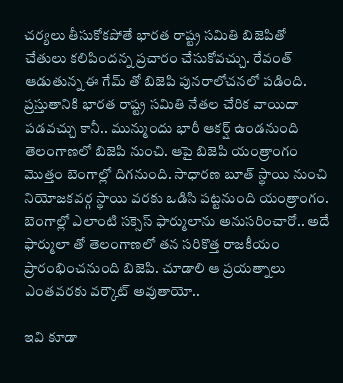చర్యలు తీసుకోకపోతే భారత రాష్ట్ర సమితి బిజెపితో చేతులు కలిపిందన్న ప్రచారం చేసుకోవచ్చు. రేవంత్ ఆడుతున్న ఈ గేమ్ తో బిజెపి పునరాలోచనలో పడింది. ప్రస్తుతానికి భారత రాష్ట్ర సమితి నేతల చేరిక వాయిదా పడవచ్చు కానీ.. మున్ముందు భారీ ఆకర్ష్ ఉండనుంది తెలంగాణలో బిజెపి నుంచి. ఆపై బిజెపి యంత్రాంగం మొత్తం బెంగాల్లో దిగనుంది. సాధారణ బూత్ స్థాయి నుంచి నియోజకవర్గ స్థాయి వరకు ఒడిసి పట్టనుంది యంత్రాంగం. బెంగాల్లో ఎలాంటి సక్సెస్ ఫార్ములాను అనుసరించారో.. అదే ఫార్ములా తో తెలంగాణలో తన సరికొత్త రాజకీయం ప్రారంభించనుంది బిజెపి. చూడాలి ఆ ప్రయత్నాలు ఎంతవరకు వర్కౌట్ అవుతాయో..

ఇవి కూడా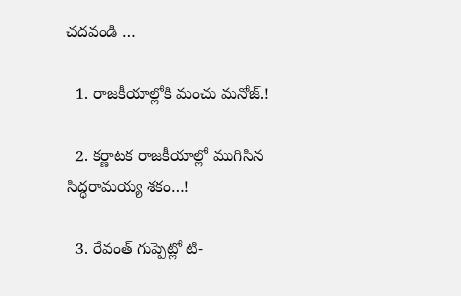చదవండి …

  1. రాజకీయాల్లోకి మంచు మనోజ్.!

  2. కర్ణాటక రాజకీయాల్లో ముగిసిన సిద్ధరామయ్య శకం…!

  3. రేవంత్ గుప్పెట్లో టి-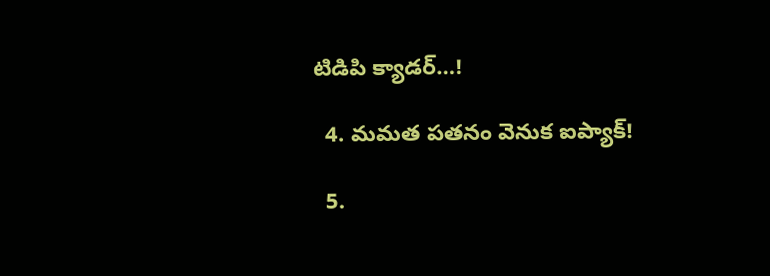టిడిపి క్యాడర్…!

  4. మమత పతనం వెనుక ఐప్యాక్!

  5.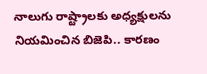నాలుగు రాష్ట్రాలకు అధ్యక్షులను నియమించిన బిజెపి.. కారణం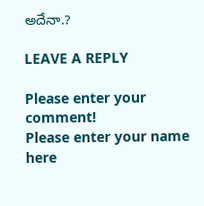అదేనా.?

LEAVE A REPLY

Please enter your comment!
Please enter your name here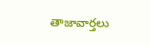తాజావార్తలు